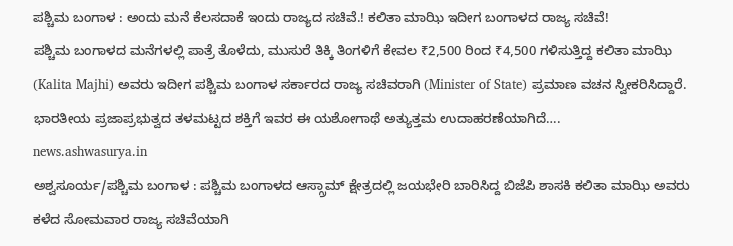ಪಶ್ಚಿಮ ಬಂಗಾಳ : ಅಂದು ಮನೆ ಕೆಲಸದಾಕೆ ಇಂದು ರಾಜ್ಯದ ಸಚಿವೆ.! ಕಲಿತಾ ಮಾಝಿ ಇದೀಗ ಬಂಗಾಳದ ರಾಜ್ಯ ಸಚಿವೆ!
ಪಶ್ಚಿಮ ಬಂಗಾಳದ ಮನೆಗಳಲ್ಲಿ ಪಾತ್ರೆ ತೊಳೆದು, ಮುಸುರೆ ತಿಕ್ಕಿ ತಿಂಗಳಿಗೆ ಕೇವಲ ₹2,500 ರಿಂದ ₹4,500 ಗಳಿಸುತ್ತಿದ್ದ ಕಲಿತಾ ಮಾಝಿ (Kalita Majhi) ಅವರು ಇದೀಗ ಪಶ್ಚಿಮ ಬಂಗಾಳ ಸರ್ಕಾರದ ರಾಜ್ಯ ಸಚಿವರಾಗಿ (Minister of State) ಪ್ರಮಾಣ ವಚನ ಸ್ವೀಕರಿಸಿದ್ದಾರೆ. ಭಾರತೀಯ ಪ್ರಜಾಪ್ರಭುತ್ವದ ತಳಮಟ್ಟದ ಶಕ್ತಿಗೆ ಇವರ ಈ ಯಶೋಗಾಥೆ ಅತ್ಯುತ್ತಮ ಉದಾಹರಣೆಯಾಗಿದೆ….
news.ashwasurya.in
ಅಶ್ವಸೂರ್ಯ/ಪಶ್ಚಿಮ ಬಂಗಾಳ : ಪಶ್ಚಿಮ ಬಂಗಾಳದ ಆಸ್ಗ್ರಾಮ್ ಕ್ಷೇತ್ರದಲ್ಲಿ ಜಯಭೇರಿ ಬಾರಿಸಿದ್ದ ಬಿಜೆಪಿ ಶಾಸಕಿ ಕಲಿತಾ ಮಾಝಿ ಅವರು ಕಳೆದ ಸೋಮವಾರ ರಾಜ್ಯ ಸಚಿವೆಯಾಗಿ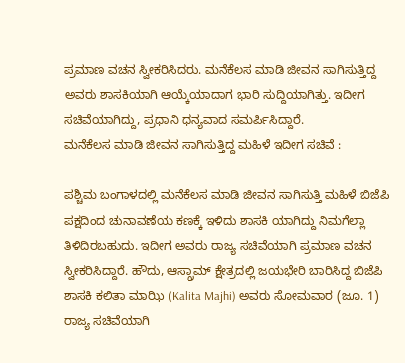ಪ್ರಮಾಣ ವಚನ ಸ್ವೀಕರಿಸಿದರು. ಮನೆಕೆಲಸ ಮಾಡಿ ಜೀವನ ಸಾಗಿಸುತ್ತಿದ್ದ ಅವರು ಶಾಸಕಿಯಾಗಿ ಆಯ್ಕೆಯಾದಾಗ ಭಾರಿ ಸುದ್ದಿಯಾಗಿತ್ತು. ಇದೀಗ ಸಚಿವೆಯಾಗಿದ್ದು, ಪ್ರಧಾನಿ ಧನ್ಯವಾದ ಸಮರ್ಪಿಸಿದ್ದಾರೆ.
ಮನೆಕೆಲಸ ಮಾಡಿ ಜೀವನ ಸಾಗಿಸುತ್ತಿದ್ದ ಮಹಿಳೆ ಇದೀಗ ಸಚಿವೆ :

ಪಶ್ಚಿಮ ಬಂಗಾಳದಲ್ಲಿ ಮನೆಕೆಲಸ ಮಾಡಿ ಜೀವನ ಸಾಗಿಸುತ್ತಿ ಮಹಿಳೆ ಬಿಜೆಪಿ ಪಕ್ಷದಿಂದ ಚುನಾವಣೆಯ ಕಣಕ್ಕೆ ಇಳಿದು ಶಾಸಕಿ ಯಾಗಿದ್ದು ನಿಮಗೆಲ್ಲಾ ತಿಳಿದಿರಬಹುದು. ಇದೀಗ ಅವರು ರಾಜ್ಯ ಸಚಿವೆಯಾಗಿ ಪ್ರಮಾಣ ವಚನ ಸ್ವೀಕರಿಸಿದ್ದಾರೆ. ಹೌದು, ಆಸ್ಗ್ರಾಮ್ ಕ್ಷೇತ್ರದಲ್ಲಿ ಜಯಭೇರಿ ಬಾರಿಸಿದ್ದ ಬಿಜೆಪಿ ಶಾಸಕಿ ಕಲಿತಾ ಮಾಝಿ (Kalita Majhi) ಅವರು ಸೋಮವಾರ (ಜೂ. 1) ರಾಜ್ಯ ಸಚಿವೆಯಾಗಿ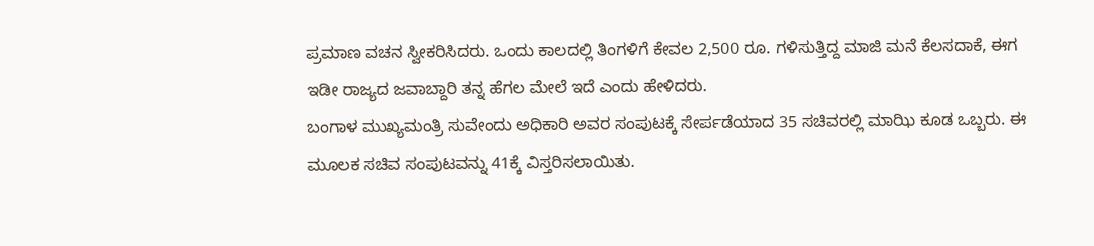ಪ್ರಮಾಣ ವಚನ ಸ್ವೀಕರಿಸಿದರು. ಒಂದು ಕಾಲದಲ್ಲಿ ತಿಂಗಳಿಗೆ ಕೇವಲ 2,500 ರೂ. ಗಳಿಸುತ್ತಿದ್ದ ಮಾಜಿ ಮನೆ ಕೆಲಸದಾಕೆ, ಈಗ ಇಡೀ ರಾಜ್ಯದ ಜವಾಬ್ದಾರಿ ತನ್ನ ಹೆಗಲ ಮೇಲೆ ಇದೆ ಎಂದು ಹೇಳಿದರು.
ಬಂಗಾಳ ಮುಖ್ಯಮಂತ್ರಿ ಸುವೇಂದು ಅಧಿಕಾರಿ ಅವರ ಸಂಪುಟಕ್ಕೆ ಸೇರ್ಪಡೆಯಾದ 35 ಸಚಿವರಲ್ಲಿ ಮಾಝಿ ಕೂಡ ಒಬ್ಬರು. ಈ ಮೂಲಕ ಸಚಿವ ಸಂಪುಟವನ್ನು 41ಕ್ಕೆ ವಿಸ್ತರಿಸಲಾಯಿತು.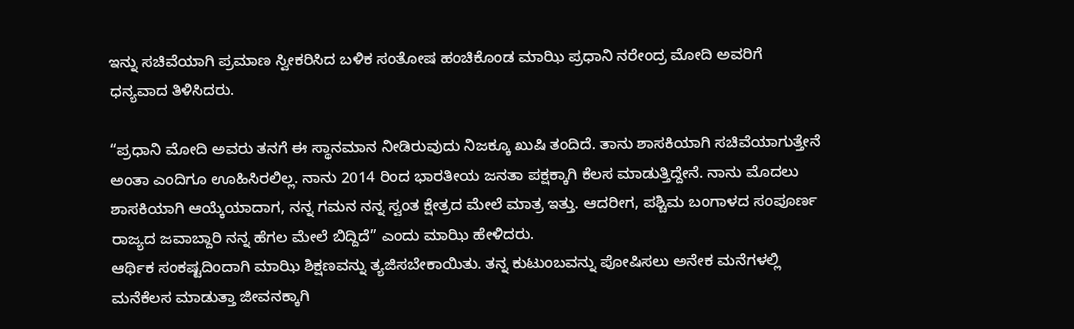ಇನ್ನು ಸಚಿವೆಯಾಗಿ ಪ್ರಮಾಣ ಸ್ವೀಕರಿಸಿದ ಬಳಿಕ ಸಂತೋಷ ಹಂಚಿಕೊಂಡ ಮಾಝಿ ಪ್ರಧಾನಿ ನರೇಂದ್ರ ಮೋದಿ ಅವರಿಗೆ ಧನ್ಯವಾದ ತಿಳಿಸಿದರು.

“ಪ್ರಧಾನಿ ಮೋದಿ ಅವರು ತನಗೆ ಈ ಸ್ಥಾನಮಾನ ನೀಡಿರುವುದು ನಿಜಕ್ಕೂ ಖುಷಿ ತಂದಿದೆ. ತಾನು ಶಾಸಕಿಯಾಗಿ ಸಚಿವೆಯಾಗುತ್ತೇನೆ ಅಂತಾ ಎಂದಿಗೂ ಊಹಿಸಿರಲಿಲ್ಲ. ನಾನು 2014 ರಿಂದ ಭಾರತೀಯ ಜನತಾ ಪಕ್ಷಕ್ಕಾಗಿ ಕೆಲಸ ಮಾಡುತ್ತಿದ್ದೇನೆ. ನಾನು ಮೊದಲು ಶಾಸಕಿಯಾಗಿ ಆಯ್ಕೆಯಾದಾಗ, ನನ್ನ ಗಮನ ನನ್ನ ಸ್ವಂತ ಕ್ಷೇತ್ರದ ಮೇಲೆ ಮಾತ್ರ ಇತ್ತು. ಆದರೀಗ, ಪಶ್ಚಿಮ ಬಂಗಾಳದ ಸಂಪೂರ್ಣ ರಾಜ್ಯದ ಜವಾಬ್ದಾರಿ ನನ್ನ ಹೆಗಲ ಮೇಲೆ ಬಿದ್ದಿದೆ” ಎಂದು ಮಾಝಿ ಹೇಳಿದರು.
ಆರ್ಥಿಕ ಸಂಕಷ್ಟದಿಂದಾಗಿ ಮಾಝಿ ಶಿಕ್ಷಣವನ್ನು ತ್ಯಜಿಸಬೇಕಾಯಿತು. ತನ್ನ ಕುಟುಂಬವನ್ನು ಪೋಷಿಸಲು ಅನೇಕ ಮನೆಗಳಲ್ಲಿ ಮನೆಕೆಲಸ ಮಾಡುತ್ತಾ ಜೀವನಕ್ಕಾಗಿ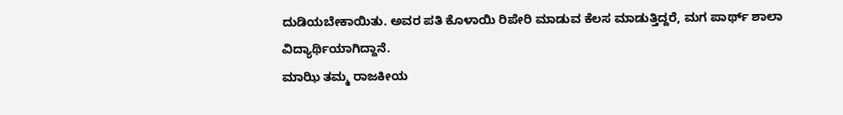ದುಡಿಯಬೇಕಾಯಿತು. ಅವರ ಪತಿ ಕೊಳಾಯಿ ರಿಪೇರಿ ಮಾಡುವ ಕೆಲಸ ಮಾಡುತ್ತಿದ್ದರೆ, ಮಗ ಪಾರ್ಥ್ ಶಾಲಾ ವಿದ್ಯಾರ್ಥಿಯಾಗಿದ್ದಾನೆ.
ಮಾಝಿ ತಮ್ಮ ರಾಜಕೀಯ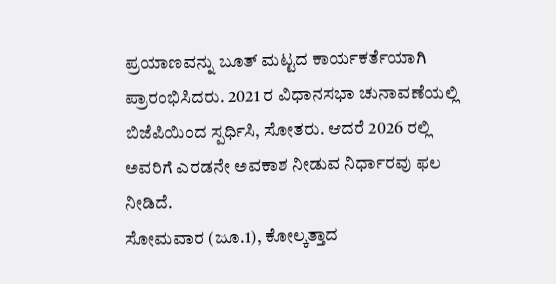ಪ್ರಯಾಣವನ್ನು ಬೂತ್ ಮಟ್ಟದ ಕಾರ್ಯಕರ್ತೆಯಾಗಿ ಪ್ರಾರಂಭಿಸಿದರು. 2021 ರ ವಿಧಾನಸಭಾ ಚುನಾವಣೆಯಲ್ಲಿ ಬಿಜೆಪಿಯಿಂದ ಸ್ಪರ್ಧಿಸಿ, ಸೋತರು. ಆದರೆ 2026 ರಲ್ಲಿ ಅವರಿಗೆ ಎರಡನೇ ಅವಕಾಶ ನೀಡುವ ನಿರ್ಧಾರವು ಫಲ ನೀಡಿದೆ.
ಸೋಮವಾರ (ಜೂ.1), ಕೋಲ್ಕತ್ತಾದ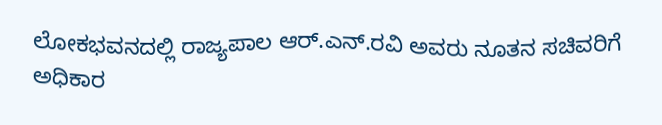ಲೋಕಭವನದಲ್ಲಿ ರಾಜ್ಯಪಾಲ ಆರ್.ಎನ್.ರವಿ ಅವರು ನೂತನ ಸಚಿವರಿಗೆ ಅಧಿಕಾರ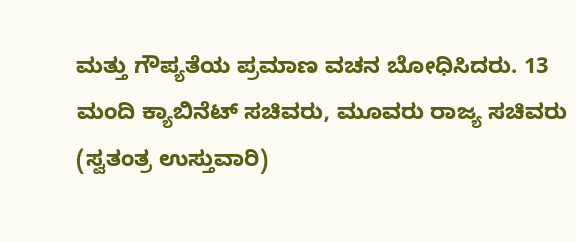ಮತ್ತು ಗೌಪ್ಯತೆಯ ಪ್ರಮಾಣ ವಚನ ಬೋಧಿಸಿದರು. 13 ಮಂದಿ ಕ್ಯಾಬಿನೆಟ್ ಸಚಿವರು, ಮೂವರು ರಾಜ್ಯ ಸಚಿವರು (ಸ್ವತಂತ್ರ ಉಸ್ತುವಾರಿ)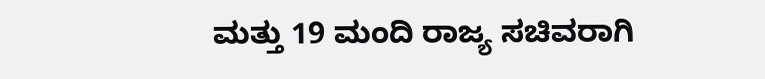ಮತ್ತು 19 ಮಂದಿ ರಾಜ್ಯ ಸಚಿವರಾಗಿ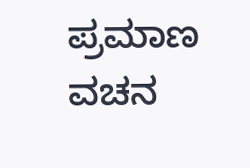ಪ್ರಮಾಣ ವಚನ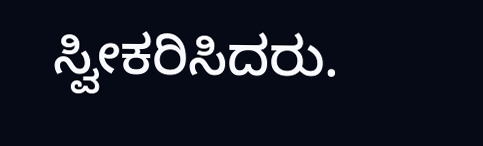ಸ್ವೀಕರಿಸಿದರು.